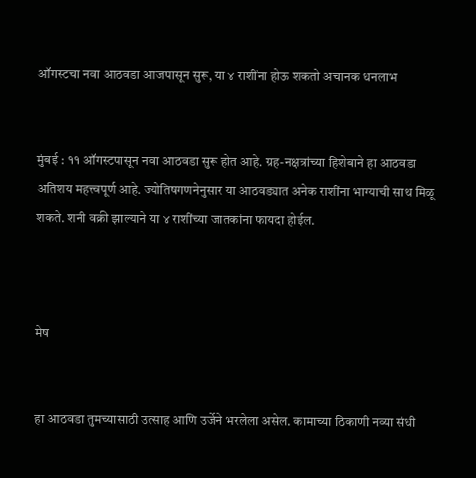ऑगस्टचा नवा आठवडा आजपासून सुरू, या ४ राशींना होऊ शकतो अचानक धनलाभ


मुंबई : ११ ऑगस्टपासून नवा आठवडा सुरू होत आहे. ग्रह-नक्षत्रांच्या हिशेबाने हा आठवडा अतिशय महत्त्वपूर्ण आहे. ज्योतिषगणनेनुसार या आठवड्यात अनेक राशींना भाग्याची साथ मिळू शकते. शनी वक्री झाल्याने या ४ राशींच्या जातकांना फायदा होईल.



मेष


हा आठवडा तुमच्यासाठी उत्साह आणि उर्जेने भरलेला असेल. कामाच्या ठिकाणी नव्या संधी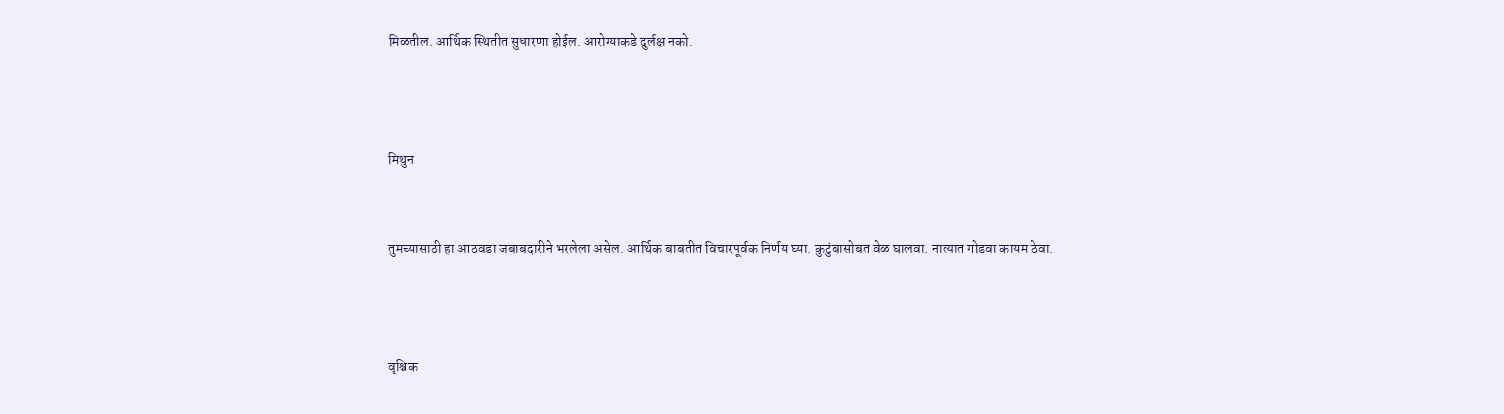मिळतील. आर्थिक स्थितीत सुधारणा होईल. आरोग्याकडे दुर्लक्ष नको.



मिथुन


तुमच्यासाठी हा आठवडा जबाबदारीने भरलेला असेल. आर्थिक बाबतीत विचारपूर्वक निर्णय घ्या. कुटुंबासोबत वेळ घालवा. नात्यात गोडवा कायम ठेवा.



वृश्चिक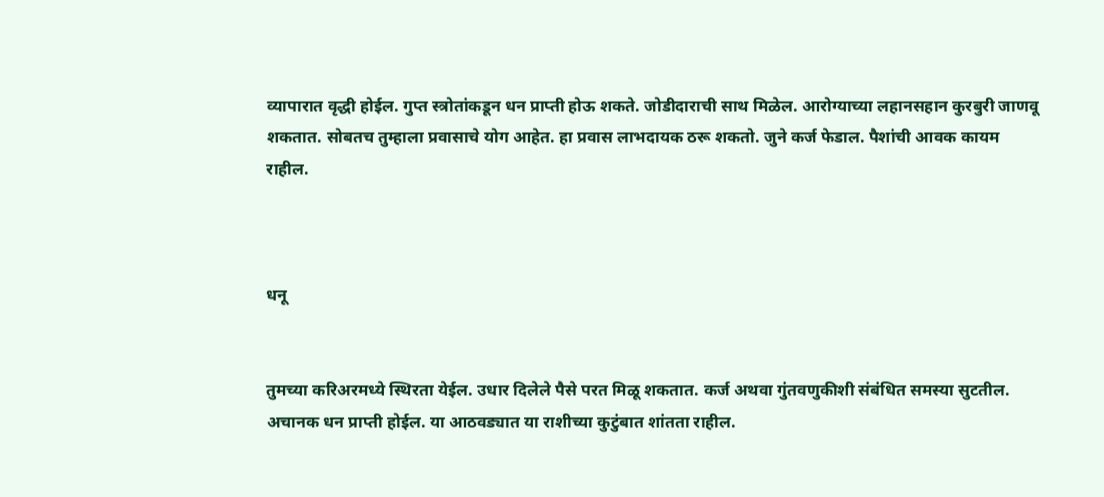व्यापारात वृद्धी होईल. गुप्त स्त्रोतांकडून धन प्राप्ती होऊ शकते. जोडीदाराची साथ मिळेल. आरोग्याच्या लहानसहान कुरबुरी जाणवू शकतात. सोबतच तुम्हाला प्रवासाचे योग आहेत. हा प्रवास लाभदायक ठरू शकतो. जुने कर्ज फेडाल. पैशांची आवक कायम राहील.



धनू


तुमच्या करिअरमध्ये स्थिरता येईल. उधार दिलेले पैसे परत मिळू शकतात. कर्ज अथवा गुंतवणुकीशी संबंधित समस्या सुटतील. अचानक धन प्राप्ती होईल. या आठवड्यात या राशीच्या कुटुंबात शांतता राहील.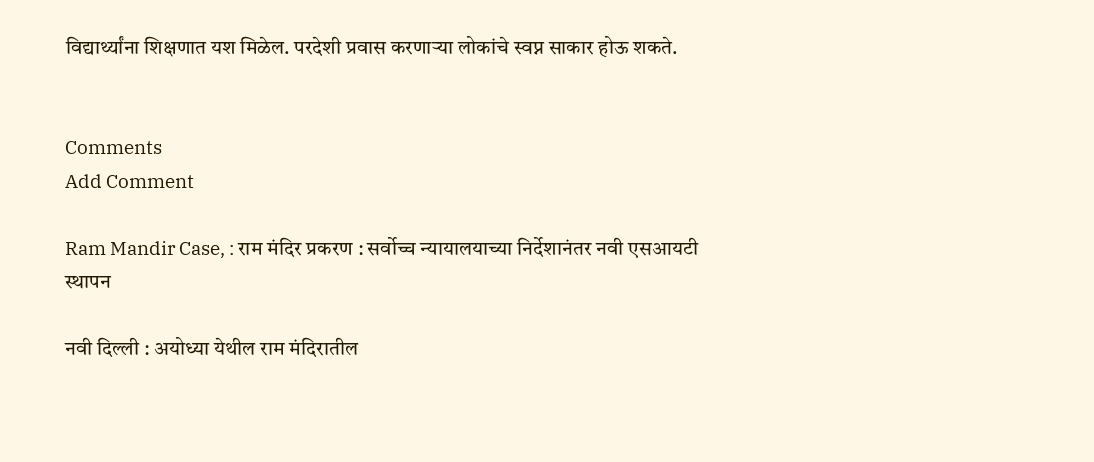विद्यार्थ्यांना शिक्षणात यश मिळेल. परदेशी प्रवास करणाऱ्या लोकांचे स्वप्न साकार होऊ शकते.


Comments
Add Comment

Ram Mandir Case, : राम मंदिर प्रकरण : सर्वोच्च न्यायालयाच्या निर्देशानंतर नवी एसआयटी स्थापन

नवी दिल्ली : अयोध्या येथील राम मंदिरातील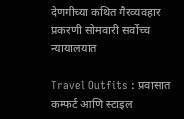देणगीच्या कथित गैरव्यवहार प्रकरणी सोमवारी सर्वोच्च न्यायालयात

Travel Outfits : प्रवासात कम्फर्ट आणि स्टाइल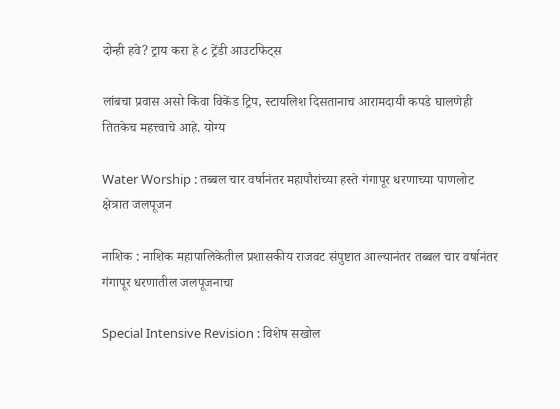दोन्ही हवे? ट्राय करा हे ८ ट्रेंडी आउटफिट्स

लांबचा प्रवास असो किंवा विकेंड ट्रिप, स्टायलिश दिसतानाच आरामदायी कपडे घालणेही तितकेच महत्त्वाचे आहे. योग्य

Water Worship : तब्बल चार वर्षानंतर महापौरांच्या हस्ते गंगापूर धरणाच्या पाणलोट क्षेत्रात जलपूजन

नाशिक : नाशिक महापालिकेतील प्रशासकीय राजवट संपुष्टात आल्यानंतर तब्बल चार वर्षानंतर गंगापूर धरणातील जलपूजनाचा

Special Intensive Revision : विशेष सखोल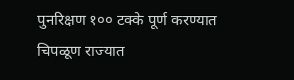पुनरिक्षण १०० टक्के पूर्ण करण्यात चिपळूण राज्यात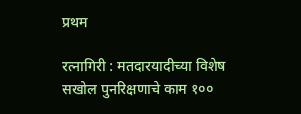प्रथम

रत्नागिरी : मतदारयादीच्या विशेष सखोल पुनरिक्षणाचे काम १००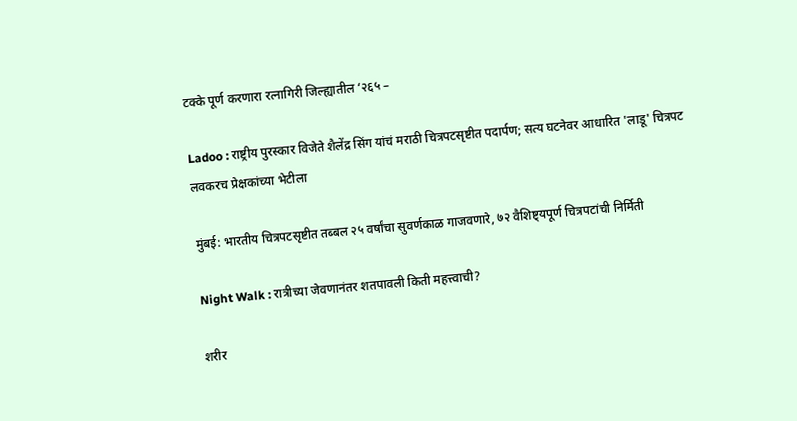टक्के पूर्ण करणारा रत्नागिरी जिल्ह्यातील ‘२६५ –

Ladoo : राष्ट्रीय पुरस्कार विजेते शैलेंद्र सिंग यांचं मराठी चित्रपटसृष्टीत पदार्पण; सत्य घटनेवर आधारित 'लाडू' चित्रपट लवकरच प्रेक्षकांच्या भेटीला

मुंबई: भारतीय चित्रपटसृष्टीत तब्बल २५ वर्षांचा सुवर्णकाळ गाजवणारे, ७२ वैशिष्ट्यपूर्ण चित्रपटांची निर्मिती

Night Walk : रात्रीच्या जेवणानंतर शतपावली किती महत्त्वाची?

शरीर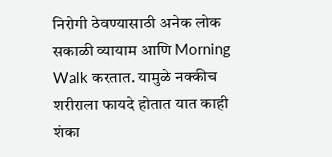निरोगी ठेवण्यासाठी अनेक लोक सकाळी व्यायाम आणि Morning Walk करतात. यामुळे नक्कीच शरीराला फायदे होतात यात काही शंका